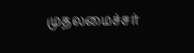முதலமைச்சர்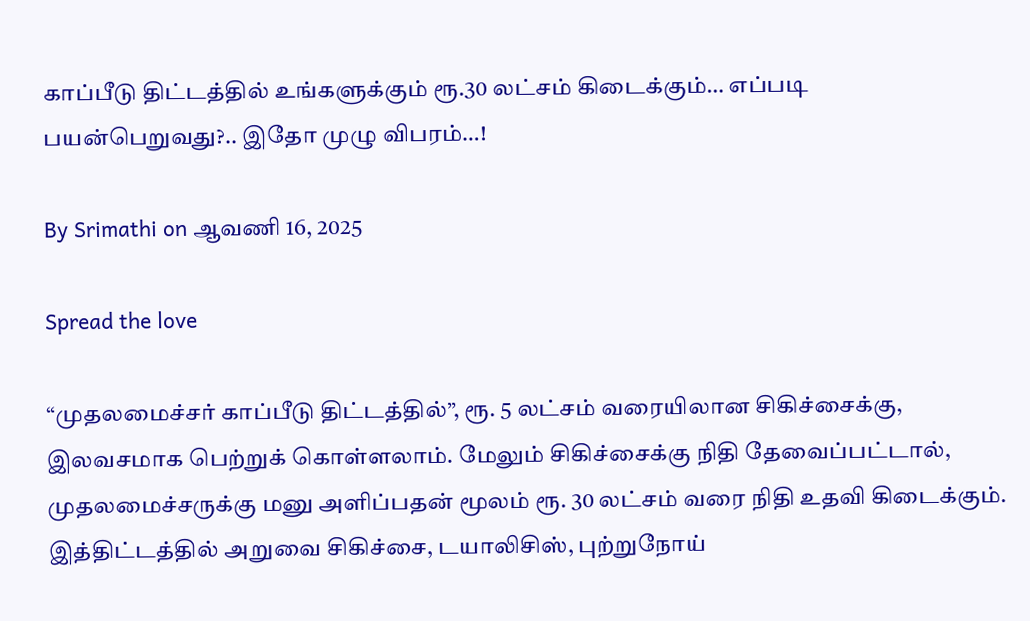காப்பீடு திட்டத்தில் உங்களுக்கும் ரூ.30 லட்சம் கிடைக்கும்… எப்படி பயன்பெறுவது?.. இதோ முழு விபரம்…!

By Srimathi on ஆவணி 16, 2025

Spread the love

“முதலமைச்சர் காப்பீடு திட்டத்தில்”, ரூ. 5 லட்சம் வரையிலான சிகிச்சைக்கு, இலவசமாக பெற்றுக் கொள்ளலாம். மேலும் சிகிச்சைக்கு நிதி தேவைப்பட்டால், முதலமைச்சருக்கு மனு அளிப்பதன் மூலம் ரூ. 30 லட்சம் வரை நிதி உதவி கிடைக்கும். இத்திட்டத்தில் அறுவை சிகிச்சை, டயாலிசிஸ், புற்றுநோய்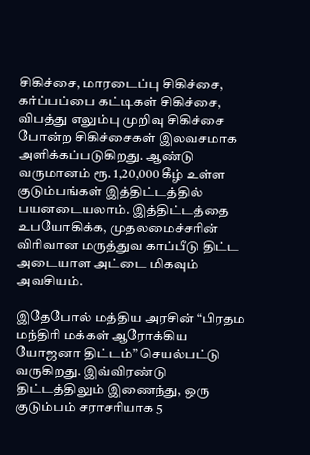சிகிச்சை, மாரடைப்பு சிகிச்சை, கர்ப்பப்பை கட்டிகள் சிகிச்சை, விபத்து எலும்பு முறிவு சிகிச்சை போன்ற சிகிச்சைகள் இலவசமாக அளிக்கப்படுகிறது. ஆண்டு வருமானம் ரூ. 1,20,000 கீழ் உள்ள குடும்பங்கள் இத்திட்டத்தில் பயனடையலாம். இத்திட்டத்தை உபயோகிக்க, முதலமைச்சரின் விரிவான மருத்துவ காப்பீடு திட்ட அடையாள அட்டை மிகவும் அவசியம்.

இதேபோல் மத்திய அரசின் “பிரதம மந்திரி மக்கள் ஆரோக்கிய யோஜனா திட்டம்” செயல்பட்டு வருகிறது. இவ்விரண்டு திட்டத்திலும் இணைந்து, ஒரு குடும்பம் சராசரியாக 5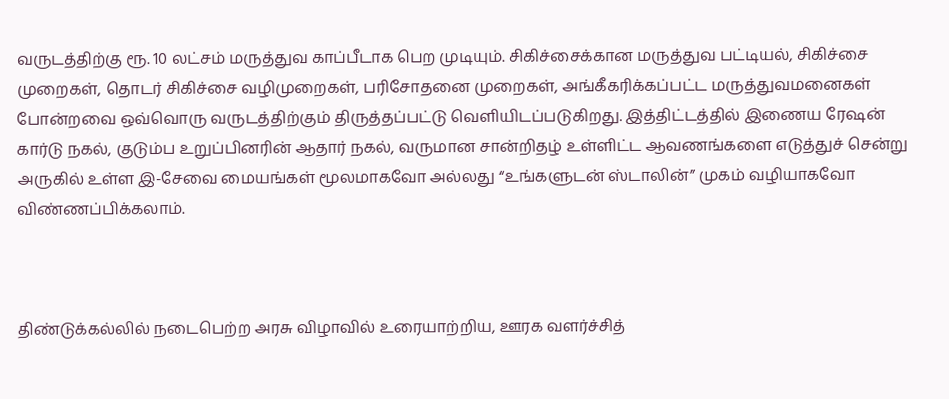வருடத்திற்கு ரூ. 10 லட்சம் மருத்துவ காப்பீடாக பெற முடியும். சிகிச்சைக்கான மருத்துவ பட்டியல், சிகிச்சை முறைகள், தொடர் சிகிச்சை வழிமுறைகள், பரிசோதனை முறைகள், அங்கீகரிக்கப்பட்ட மருத்துவமனைகள் போன்றவை ஒவ்வொரு வருடத்திற்கும் திருத்தப்பட்டு வெளியிடப்படுகிறது. இத்திட்டத்தில் இணைய ரேஷன் கார்டு நகல், குடும்ப உறுப்பினரின் ஆதார் நகல், வருமான சான்றிதழ் உள்ளிட்ட ஆவணங்களை எடுத்துச் சென்று அருகில் உள்ள இ-சேவை மையங்கள் மூலமாகவோ அல்லது “உங்களுடன் ஸ்டாலின்” முகம் வழியாகவோ விண்ணப்பிக்கலாம்.



திண்டுக்கல்லில் நடைபெற்ற அரசு விழாவில் உரையாற்றிய, ஊரக வளர்ச்சித்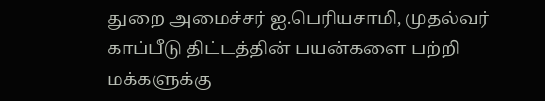துறை அமைச்சர் ஐ.பெரியசாமி, முதல்வர் காப்பீடு திட்டத்தின் பயன்களை பற்றி மக்களுக்கு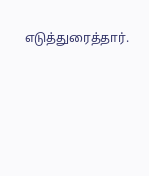எடுத்துரைத்தார்.